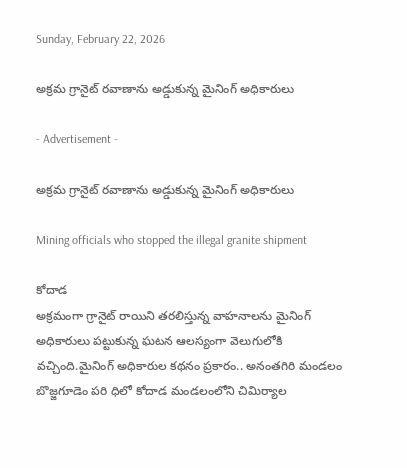Sunday, February 22, 2026

అక్రమ గ్రానైట్ రవాణాను అడ్డుకున్న మైనింగ్ అధికారులు

- Advertisement -

అక్రమ గ్రానైట్ రవాణాను అడ్డుకున్న మైనింగ్ అధికారులు

Mining officials who stopped the illegal granite shipment

కోదాడ
అక్రమంగా గ్రానైట్ రాయిని తరలిస్తున్న వాహనాలను మైనింగ్ అధికారులు పట్టుకున్న ఘటన ఆలస్యంగా వెలుగులోకి వచ్చింది.మైనింగ్ అధికారుల కథనం ప్రకారం.. అనంతగిరి మండలం బొజ్జగూడెం పరి ధిలో కోదాడ మండలంలోని చిమిర్యాల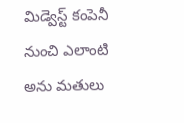మిడ్వెస్ట్ కంపెనీ నుంచి ఎలాంటి అను మతులు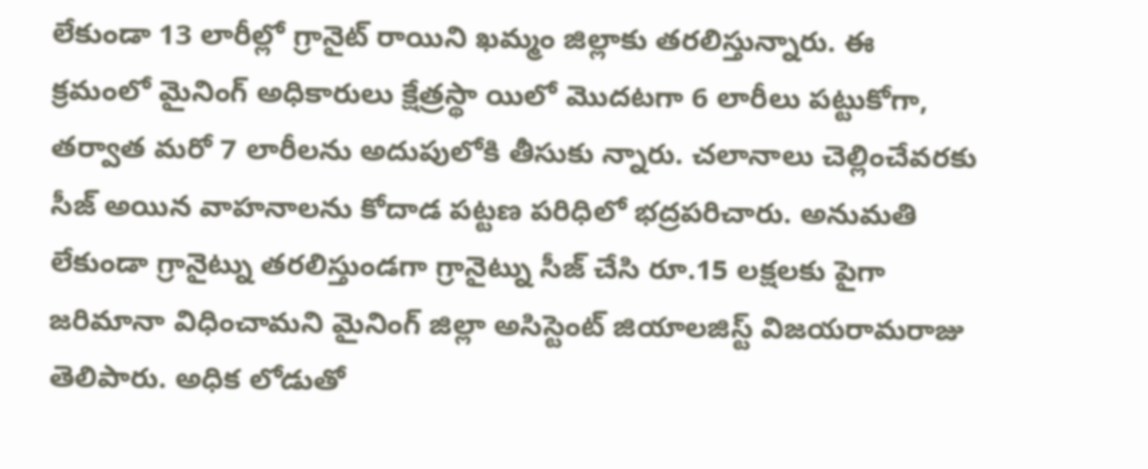లేకుండా 13 లారీల్లో గ్రానైట్ రాయిని ఖమ్మం జిల్లాకు తరలిస్తున్నారు. ఈ క్రమంలో మైనింగ్ అధికారులు క్షేత్రస్థా యిలో మొదటగా 6 లారీలు పట్టుకోగా, తర్వాత మరో 7 లారీలను అదుపులోకి తీసుకు న్నారు. చలానాలు చెల్లించేవరకు సీజ్ అయిన వాహనాలను కోదాడ పట్టణ పరిధిలో భద్రపరిచారు. అనుమతి  లేకుండా గ్రానైట్ను తరలిస్తుండగా గ్రానైట్ను సీజ్ చేసి రూ.15 లక్షలకు పైగా జరిమానా విధించామని మైనింగ్ జిల్లా అసిస్టెంట్ జియాలజిస్ట్ విజయరామరాజు తెలిపారు. అధిక లోడుతో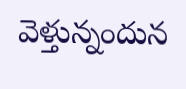వెళ్తున్నందున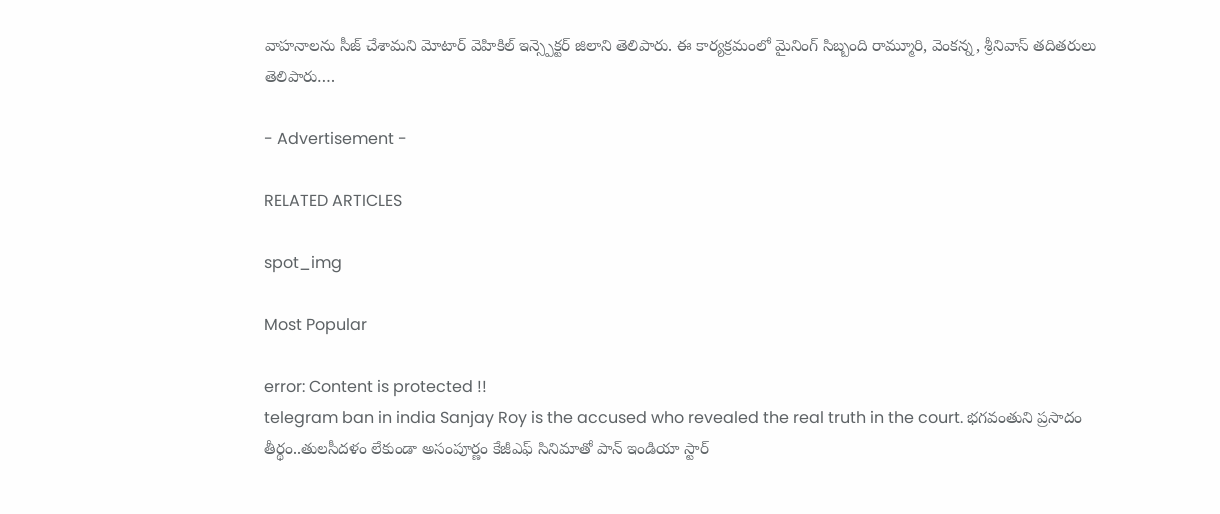వాహనాలను సీజ్ చేశామని మోటార్ వెహికిల్ ఇన్స్పెక్టర్ జిలాని తెలిపారు. ఈ కార్యక్రమంలో మైనింగ్ సిబ్బంది రామ్మూరి, వెంకన్న, శ్రీనివాస్ తదితరులు తెలిపారు….

- Advertisement -

RELATED ARTICLES

spot_img

Most Popular

error: Content is protected !!
telegram ban in india Sanjay Roy is the accused who revealed the real truth in the court. భగవంతుని ప్రసాదం తీర్థం..తులసీదళం లేకుండా అసంపూర్ణం కేజీఎఫ్ సినిమాతో పాన్ ఇండియా స్టార్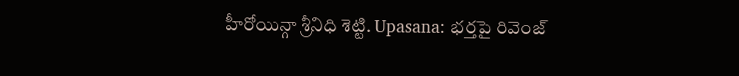హీరోయిన్గా శ్రీనిధి శెట్టి. Upasana: భర్తపై రివెంజ్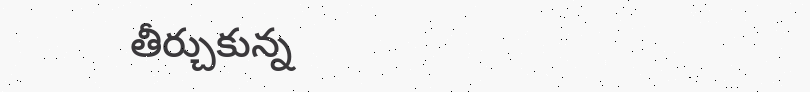తీర్చుకున్న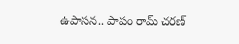ఉపాసన.. పాపం రామ్ చరణ్